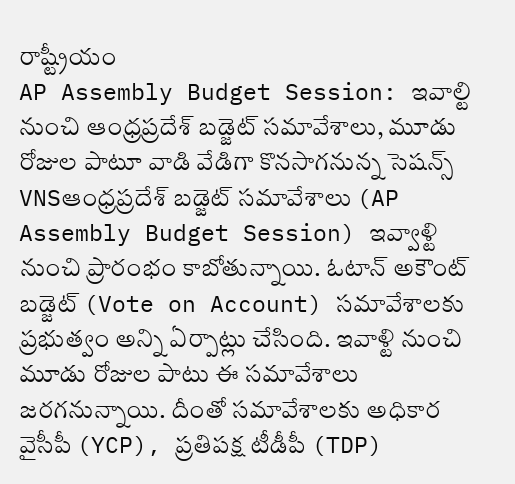రాష్ట్రీయం
AP Assembly Budget Session: ఇవాల్టి నుంచి ఆంధ్ర‌ప్ర‌దేశ్ బ‌డ్జెట్ స‌మావేశాలు, మూడు రోజుల పాటూ వాడి వేడిగా కొన‌సాగ‌నున్న సెష‌న్స్
VNSఆంధ్రప్రదేశ్ బడ్జెట్ సమావేశాలు (AP Assembly Budget Session) ఇవ్వాళ్టి నుంచి ప్రారంభం కాబోతున్నాయి. ఓటాన్ అకౌంట్ బడ్జెట్ (Vote on Account) సమావేశాలకు ప్రభుత్వం అన్ని ఏర్పాట్లు చేసింది. ఇవాళ్టి నుంచి మూడు రోజుల పాటు ఈ సమావేశాలు జరగనున్నాయి. దీంతో సమావేశాలకు అధికార వైసీపీ (YCP), ప్రతిపక్ష టీడీపీ (TDP)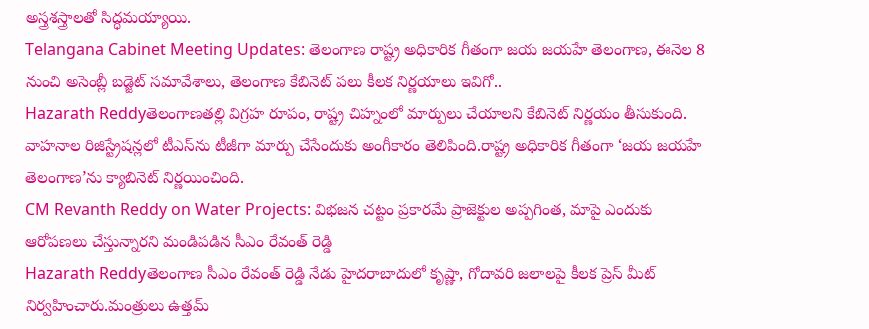అస్త్రశస్త్రాలతో సిద్ధమయ్యాయి.
Telangana Cabinet Meeting Updates: తెలంగాణ రాష్ట్ర అధికారిక గీతంగా జయ జయహే తెలంగాణ, ఈనెల 8 నుంచి అసెంబ్లీ బడ్జెట్‌ సమావేశాలు, తెలంగాణ కేబినెట్‌ పలు కీలక నిర్ణయాలు ఇవిగో..
Hazarath Reddyతెలంగాణతల్లి విగ్రహ రూపం, రాష్ట్ర చిహ్నంలో మార్పులు చేయాలని కేబినెట్‌ నిర్ణయం తీసుకుంది. వాహనాల రిజిస్ట్రేషన్లలో టీఎస్‌ను టీజీగా మార్పు చేసేందుకు అంగీకారం తెలిపింది.రాష్ట్ర అధికారిక గీతంగా ‘జయ జయహే తెలంగాణ’ను క్యాబినెట్ నిర్ణయించింది.
CM Revanth Reddy on Water Projects: విభజన చట్టం ప్రకారమే ప్రాజెక్టుల అప్పగింత, మాపై ఎందుకు ఆరోపణలు చేస్తున్నారని మండిపడిన సీఎం రేవంత్ రెడ్డి
Hazarath Reddyతెలంగాణ సీఎం రేవంత్ రెడ్డి నేడు హైదరాబాదులో కృష్ణా, గోదావరి జలాలపై కీలక ప్రెస్ మీట్ నిర్వహించారు.మంత్రులు ఉత్తమ్‌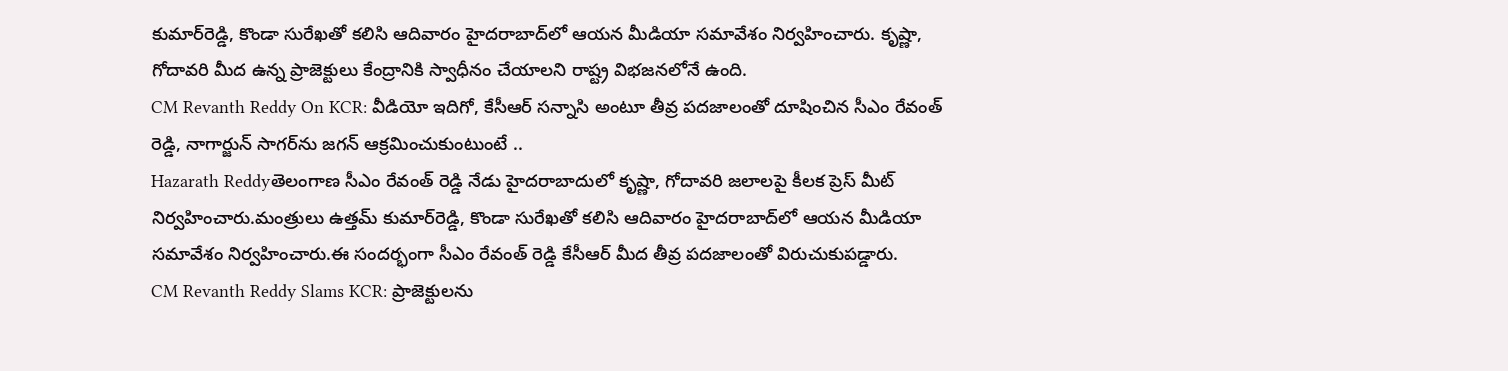కుమార్‌రెడ్డి, కొండా సురేఖతో కలిసి ఆదివారం హైదరాబాద్‌లో ఆయన మీడియా సమావేశం నిర్వహించారు. కృష్ణా, గోదావరి మీద ఉన్న ప్రాజెక్టులు కేంద్రానికి స్వాధీనం చేయాలని రాష్ట్ర విభజనలోనే ఉంది.
CM Revanth Reddy On KCR: వీడియో ఇదిగో, కేసీఆర్‌ సన్నాసి అంటూ తీవ్ర పదజాలంతో దూషించిన సీఎం రేవంత్ రెడ్డి, నాగార్జున్ సాగర్‌ను జగన్ ఆక్రమించుకుంటుంటే ..
Hazarath Reddyతెలంగాణ సీఎం రేవంత్ రెడ్డి నేడు హైదరాబాదులో కృష్ణా, గోదావరి జలాలపై కీలక ప్రెస్ మీట్ నిర్వహించారు.మంత్రులు ఉత్తమ్‌ కుమార్‌రెడ్డి, కొండా సురేఖతో కలిసి ఆదివారం హైదరాబాద్‌లో ఆయన మీడియా సమావేశం నిర్వహించారు.ఈ సందర్భంగా సీఎం రేవంత్ రెడ్డి కేసీఆర్ మీద తీవ్ర పదజాలంతో విరుచుకుపడ్డారు.
CM Revanth Reddy Slams KCR: ప్రాజెక్టులను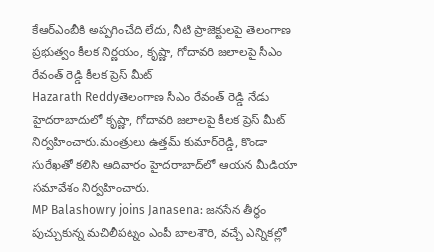కేఆర్‌ఎంబీకి అప్పగించేది లేదు, నీటి ప్రాజెక్టులపై తెలంగాణ ప్రభుత్వం కీలక నిర్ణయం, కృష్ణా, గోదావరి జలాలపై సీఎం రేవంత్ రెడ్డి కీలక ప్రెస్ మీట్
Hazarath Reddyతెలంగాణ సీఎం రేవంత్ రెడ్డి నేడు హైదరాబాదులో కృష్ణా, గోదావరి జలాలపై కీలక ప్రెస్ మీట్ నిర్వహించారు.మంత్రులు ఉత్తమ్‌ కుమార్‌రెడ్డి, కొండా సురేఖతో కలిసి ఆదివారం హైదరాబాద్‌లో ఆయన మీడియా సమావేశం నిర్వహించారు.
MP Balashowry joins Janasena: జనసేన తీర్థం పుచ్చుకున్న మచిలీపట్నం ఎంపీ బాలశౌరి, వచ్చే ఎన్నికల్లో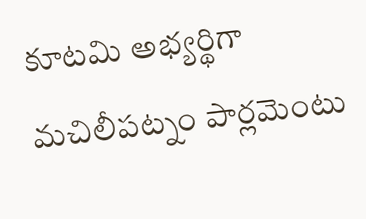కూటమి అభ్యర్థిగా మచిలీపట్నం పార్లమెంటు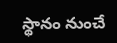స్థానం నుంచే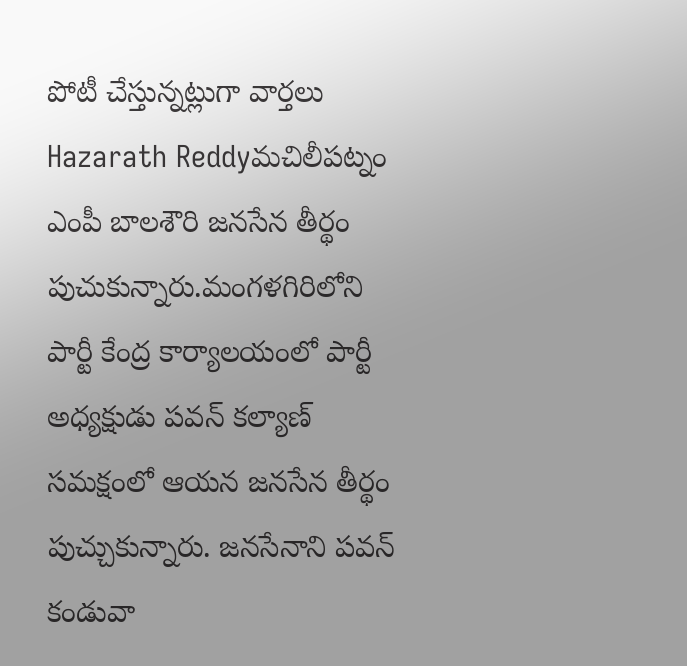పోటీ చేస్తున్నట్లుగా వార్తలు
Hazarath Reddyమచిలీపట్నం ఎంపీ బాలశౌరి జనసేన తీర్థం పుచుకున్నారు.మంగళగిరిలోని పార్టీ కేంద్ర కార్యాలయంలో పార్టీ అధ్యక్షుడు పవన్ కల్యాణ్ సమక్షంలో ఆయన జనసేన తీర్థం పుచ్చుకున్నారు. జనసేనాని పవన్ కండువా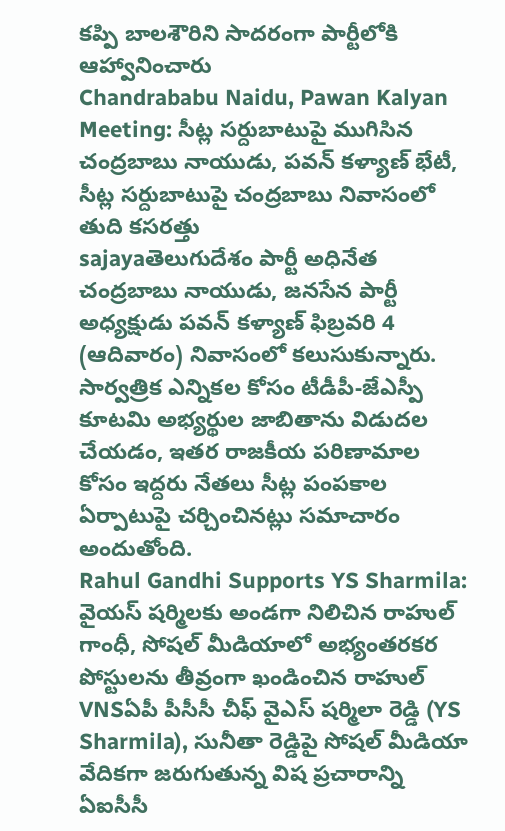కప్పి బాలశౌరిని సాదరంగా పార్టీలోకి ఆహ్వానించారు
Chandrababu Naidu, Pawan Kalyan Meeting: సీట్ల సర్దుబాటుపై ముగిసిన చంద్రబాబు నాయుడు, పవన్ కళ్యాణ్ భేటీ, సీట్ల సర్దుబాటుపై చంద్రబాబు నివాసంలో తుది కసరత్తు
sajayaతెలుగుదేశం పార్టీ అధినేత చంద్రబాబు నాయుడు, జనసేన పార్టీ అధ్యక్షుడు పవన్ కళ్యాణ్ ఫిబ్రవరి 4 (ఆదివారం) నివాసంలో కలుసుకున్నారు. సార్వత్రిక ఎన్నికల కోసం టీడీపీ-జేఎస్పీ కూటమి అభ్యర్థుల జాబితాను విడుదల చేయడం, ఇతర రాజకీయ పరిణామాల కోసం ఇద్దరు నేతలు సీట్ల పంపకాల ఏర్పాటుపై చర్చించినట్లు సమాచారం అందుతోంది.
Rahul Gandhi Supports YS Sharmila: వైయ‌స్ ష‌ర్మిల‌కు అండ‌గా నిలిచిన రాహుల్ గాంధీ, సోష‌ల్ మీడియాలో అభ్యంత‌ర‌క‌ర పోస్టులను తీవ్రంగా ఖండించిన రాహుల్
VNSఏపీ పీసీసీ చీఫ్ వైఎస్ షర్మిలా రెడ్డి (YS Sharmila), సునీతా రెడ్డిపై సోషల్ మీడియా వేదికగా జరుగుతున్న విష ప్రచారాన్ని ఏఐసీసీ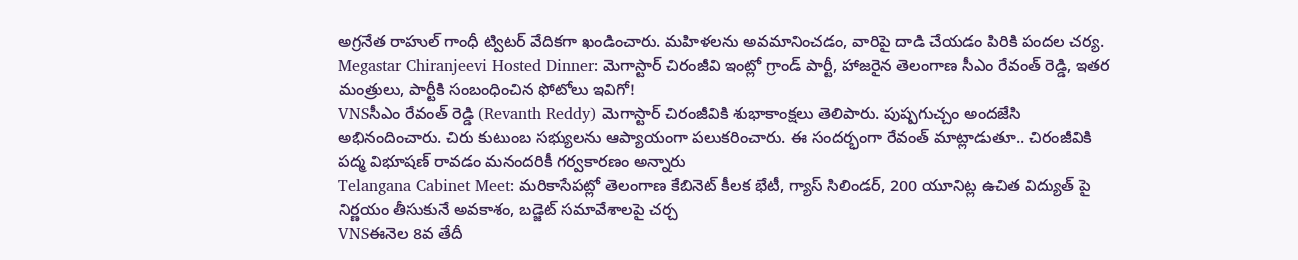అగ్రనేత రాహుల్ గాంధీ ట్విటర్ వేదికగా ఖండించారు. మహిళలను అవమానించడం, వారిపై దాడి చేయడం పిరికి పందల చర్య.
Megastar Chiranjeevi Hosted Dinner: మెగాస్టార్ చిరంజీవి ఇంట్లో గ్రాండ్ పార్టీ, హాజ‌రైన తెలంగాణ సీఎం రేవంత్ రెడ్డి, ఇత‌ర మంత్రులు, పార్టీకి సంబంధించిన ఫోటోలు ఇవిగో!
VNSసీఎం రేవంత్ రెడ్డి (Revanth Reddy) మెగాస్టార్ చిరంజీవికి శుభాకాంక్షలు తెలిపారు. పుష్పగుచ్చం అందజేసి అభినందించారు. చిరు కుటుంబ సభ్యులను ఆప్యాయంగా పలుకరించారు. ఈ సందర్భంగా రేవంత్ మాట్లాడుతూ.. చిరంజీవికి పద్మ విభూషణ్ రావడం మనందరికీ గర్వకారణం అన్నారు
Telangana Cabinet Meet: మ‌రికాసేప‌ట్లో తెలంగాణ కేబినెట్ కీల‌క భేటీ, గ్యాస్ సిలిండ‌ర్, 200 యూనిట్ల ఉచిత విద్యుత్ పై నిర్ణ‌యం తీసుకునే అవ‌కాశం, బ‌డ్జెట్ స‌మావేశాల‌పై చ‌ర్చ‌
VNSఈనెల 8వ తేదీ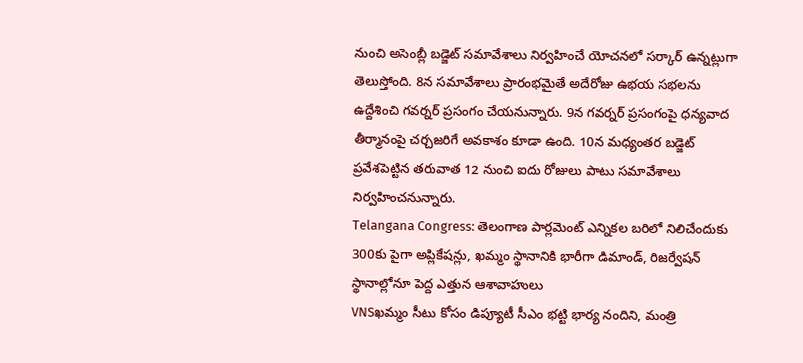నుంచి అసెంబ్లీ బడ్జెట్ సమావేశాలు నిర్వహించే యోచనలో సర్కార్ ఉన్నట్లుగా తెలుస్తోంది. 8న సమావేశాలు ప్రారంభమైతే అదేరోజు ఉభయ సభలను ఉద్దేశించి గవర్నర్ ప్రసంగం చేయనున్నారు. 9న గవర్నర్ ప్రసంగంపై ధన్యవాద తీర్మానంపై చర్చజరిగే అవకాశం కూడా ఉంది. 10న మధ్యంతర బడ్జెట్ ప్రవేశపెట్టిన తరువాత 12 నుంచి ఐదు రోజులు పాటు సమావేశాలు నిర్వహించనున్నారు.
Telangana Congress: తెలంగాణ పార్లమెంట్ ఎన్నిక‌ల బ‌రిలో నిలిచేందుకు 300కు పైగా అప్లికేష‌న్లు, ఖ‌మ్మం స్థానానికి భారీగా డిమాండ్, రిజ‌ర్వేష‌న్ స్థానాల్లోనూ పెద్ద ఎత్తున ఆశావాహులు
VNSఖమ్మం సీటు కోసం డిప్యూటీ సీఎం భట్టి భార్య నందిని, మంత్రి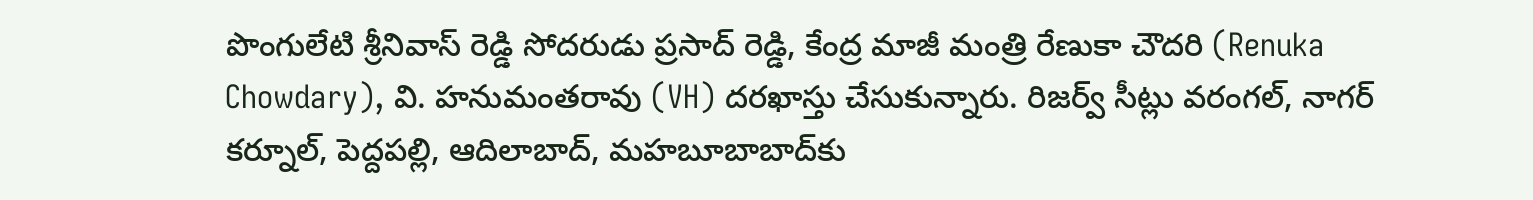పొంగులేటి శ్రీనివాస్ రెడ్డి సోదరుడు ప్రసాద్ రెడ్డి, కేంద్ర మాజీ మంత్రి రేణుకా చౌదరి (Renuka Chowdary), వి. హనుమంతరావు (VH) దరఖాస్తు చేసుకున్నారు. రిజర్వ్ సీట్లు వరంగల్, నాగర్ కర్నూల్, పెద్దపల్లి, ఆదిలాబాద్, మహబూబాబాద్‌కు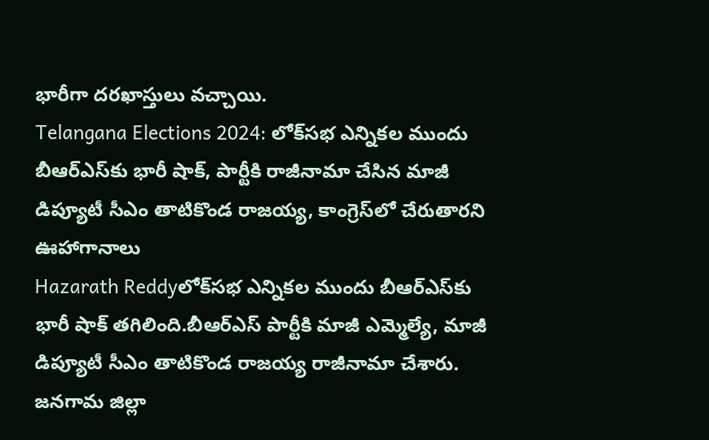భారీగా దరఖాస్తులు వచ్చాయి.
Telangana Elections 2024: లోక్‌సభ ఎన్నికల ముందు బీఆర్‌ఎస్‌కు భారీ షాక్‌, పార్టీకి రాజీనామా చేసిన మాజీ డిప్యూటీ సీఎం తాటికొండ రాజయ్య, కాంగ్రెస్‌లో చేరుతారని ఊహాగానాలు
Hazarath Reddyలోక్‌సభ ఎన్నికల ముందు బీఆర్‌ఎస్‌కు భారీ షాక్‌ తగిలింది.బీఆర్‌ఎస్‌ పార్టీకి మాజీ ఎమ్మెల్యే, మాజీ డిప్యూటీ సీఎం తాటికొండ రాజయ్య రాజీనామా చేశారు. జనగామ జిల్లా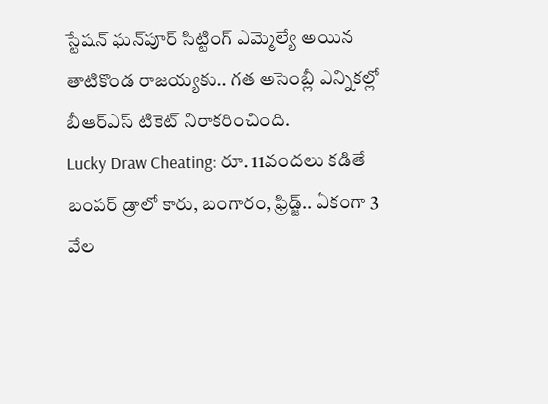స్టేషన్‌ ఘన్‌పూర్‌ సిట్టింగ్‌ ఎమ్మెల్యే అయిన తాటికొండ రాజయ్యకు.. గత అసెంబ్లీ ఎన్నికల్లో బీఆర్‌ఎస్‌ టికెట్‌ నిరాకరించింది.
Lucky Draw Cheating: రూ. 11వంద‌లు క‌డితే బంప‌ర్ డ్రాలో కారు, బంగారం, ఫ్రిడ్జ్.. ఏకంగా 3 వేల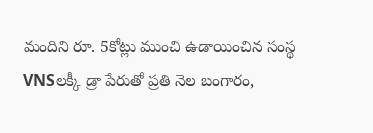మందిని రూ. 5కోట్లు ముంచి ఉడాయించిన సంస్థ‌
VNSలక్కీ డ్రా పేరుతో ప్రతి నెల బంగారం,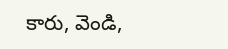కారు, వెండి,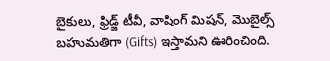బైకులు, ఫ్రిడ్జ్ టీవీ, వాషింగ్ మిషన్, మొబైల్స్ బహుమతిగా (Gifts) ఇస్తామని ఊరించింది.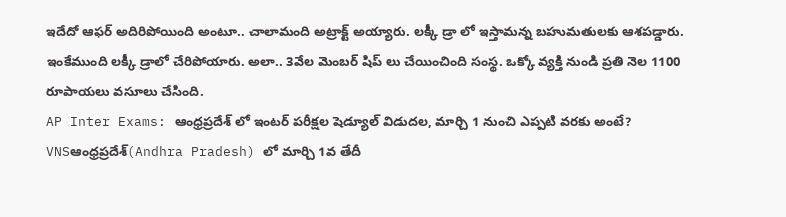ఇదేదో ఆఫర్ అదిరిపోయింది అంటూ.. చాలామంది అట్రాక్ట్ అయ్యారు. లక్కీ డ్రా లో ఇస్తామన్న బహుమతులకు ఆశపడ్డారు. ఇంకేముంది లక్కీ డ్రాలో చేరిపోయారు. అలా.. 3వేల మెంబర్ షిప్ లు చేయించింది సంస్థ. ఒక్కో వ్యక్తి నుండి ప్రతి నెల 1100 రూపాయలు వసూలు చేసింది.
AP Inter Exams: ఆంధ్ర‌ప్ర‌దేశ్ లో ఇంట‌ర్ ప‌రీక్ష‌ల షెడ్యూల్ విడుద‌ల‌, మార్చి 1 నుంచి ఎప్ప‌టి వ‌ర‌కు అంటే?
VNSఆంధ్రప్రదేశ్‌(Andhra Pradesh) లో మార్చి 1వ తేదీ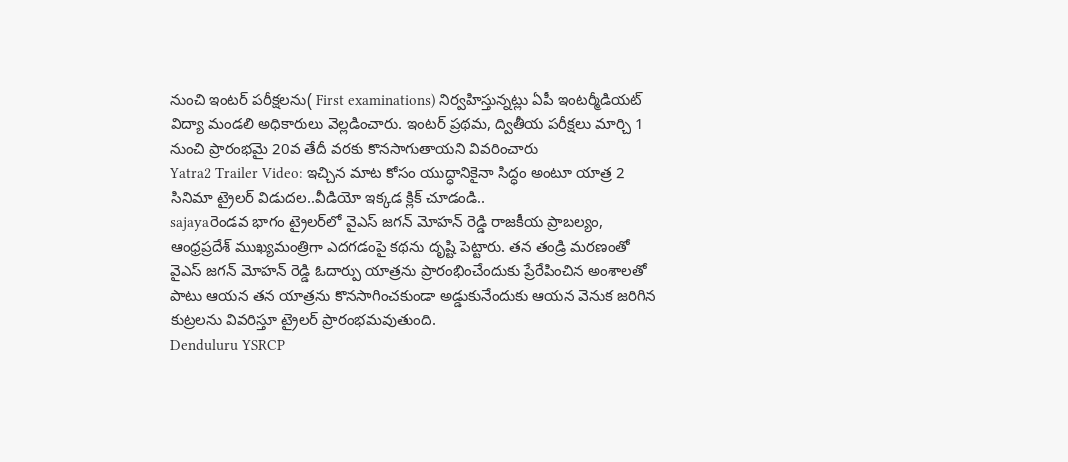నుంచి ఇంటర్‌ పరీక్షలను( First examinations) నిర్వహిస్తున్నట్లు ఏపీ ఇంటర్మీడియట్‌ విద్యా మండలి అధికారులు వెల్లడించారు. ఇంటర్‌ ప్రథమ, ద్వితీయ పరీక్షలు మార్చి 1 నుంచి ప్రారంభమై 20వ తేదీ వరకు కొనసాగుతాయని వివరించారు
Yatra2 Trailer Video: ఇచ్చిన మాట కోసం యుద్ధానికైనా సిద్ధం అంటూ యాత్ర 2 సినిమా ట్రైలర్ విడుదల..వీడియో ఇక్కడ క్లిక్ చూడండి..
sajayaరెండవ భాగం ట్రైలర్‌లో వైఎస్ జగన్ మోహన్ రెడ్డి రాజకీయ ప్రాబల్యం, ఆంధ్రప్రదేశ్ ముఖ్యమంత్రిగా ఎదగడంపై కథను దృష్టి పెట్టారు. తన తండ్రి మరణంతో వైఎస్ జగన్ మోహన్ రెడ్డి ఓదార్పు యాత్రను ప్రారంభించేందుకు ప్రేరేపించిన అంశాలతో పాటు ఆయన తన యాత్రను కొనసాగించకుండా అడ్డుకునేందుకు ఆయన వెనుక జరిగిన కుట్రలను వివరిస్తూ ట్రైలర్ ప్రారంభమవుతుంది.
Denduluru YSRCP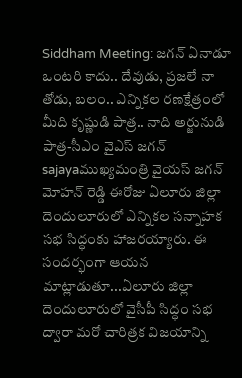Siddham Meeting: జగన్‌ ఏనాడూ ఒంటరి కాదు.. దేవుడు, ప్రజలే నా తోడు, బలం.. ఎన్నికల రణక్షేత్రంలో మీది కృష్ణుడి పాత్ర.. నాది అర్జునుడి పాత్ర-సీఎం వైఎస్‌ జగన్‌
sajayaముఖ్య‌మంత్రి వైయ‌స్ జ‌గ‌న్ మోహ‌న్ రెడ్డి ఈరోజు ఏలూరు జిల్లా దెందులూరులో ఎన్నికల సన్నాహక సభ సిద్ధంకు హాజరయ్యారు. ఈ సందర్భంగా ఆయన మాట్లాడుతూ...ఏలూరు జిల్లా దెందులూరులో వైసీపీ సిద్ధం సభ ద్వారా మరో చారిత్రక విజయాన్ని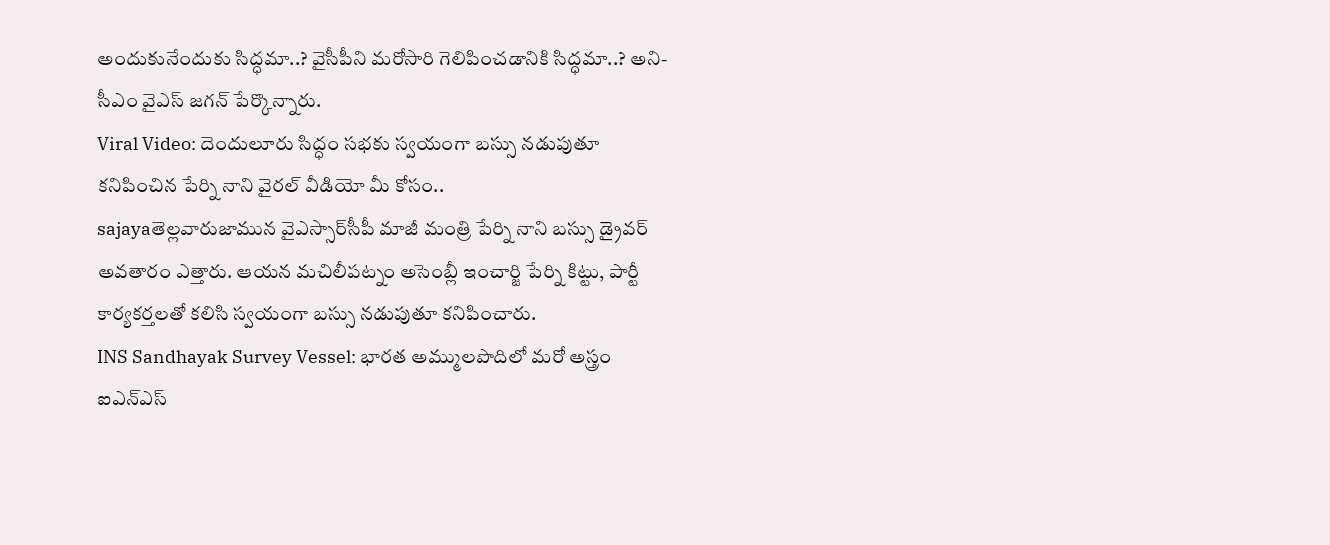అందుకునేందుకు సిద్ధమా..? వైసీపీని మరోసారి గెలిపించడానికి సిద్ధమా..? అని-సీఎం వైఎస్‌ జగన్‌ పేర్కొన్నారు.
Viral Video: దెందులూరు సిద్ధం సభకు స్వయంగా బస్సు నడుపుతూ కనిపించిన పేర్ని నాని వైరల్ వీడియో మీ కోసం..
sajayaతెల్లవారుజామున వైఎస్సార్‌సీపీ మాజీ మంత్రి పేర్ని నాని బస్సు డ్రైవర్ అవతారం ఎత్తారు. ఆయన మచిలీపట్నం అసెంబ్లీ ఇంచార్జి పేర్ని కిట్టు, పార్టీ కార్యకర్తలతో కలిసి స్వయంగా బస్సు నడుపుతూ కనిపించారు.
INS Sandhayak Survey Vessel: భారత అమ్ములపొదిలో మరో అస్త్రం ఐఎన్‌ఎస్‌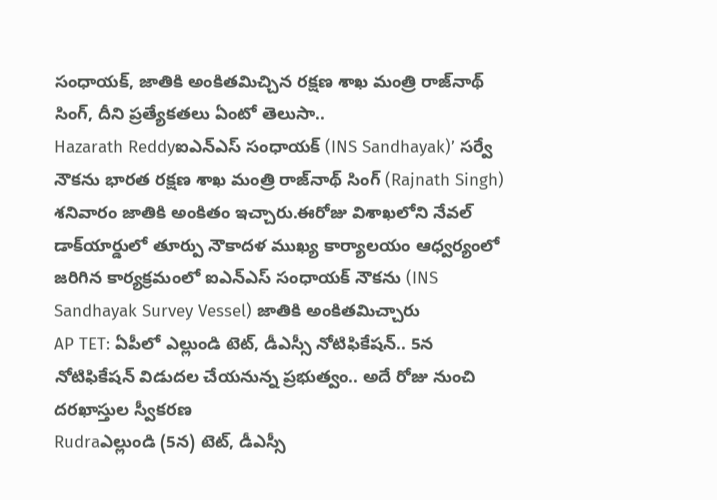సంధాయక్‌, జాతికి అంకితమిచ్చిన రక్షణ శాఖ మంత్రి రాజ్‌నాథ్‌ సింగ్‌, దీని ప్రత్యేకతలు ఏంటో తెలుసా..
Hazarath Reddyఐఎన్‌ఎస్‌ సంధాయక్‌ (INS Sandhayak)’ సర్వే నౌకను భారత రక్షణ శాఖ మంత్రి రాజ్‌నాథ్‌ సింగ్‌ (Rajnath Singh) శనివారం జాతికి అంకితం ఇచ్చారు.ఈరోజు విశాఖలోని నేవల్‌ డాక్‌యార్డులో తూర్పు నౌకాదళ ముఖ్య కార్యాలయం ఆధ్వర్యంలో జరిగిన కార్యక్రమంలో ఐఎన్‌ఎస్‌ సంధాయక్‌ నౌకను (INS Sandhayak Survey Vessel) జాతికి అంకితమిచ్చారు
AP TET: ఏపీలో ఎల్లుండి టెట్, డీఎస్సీ నోటిఫికేషన్.. 5న నోటిఫికేషన్ విడుదల చేయనున్న ప్రభుత్వం.. అదే రోజు నుంచి దరఖాస్తుల స్వీకరణ
Rudraఎల్లుండి (5న) టెట్, డీఎస్సీ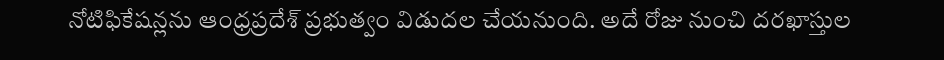నోటిఫికేషన్లను ఆంధ్రప్రదేశ్ ప్రభుత్వం విడుదల చేయనుంది. అదే రోజు నుంచి దరఖాస్తుల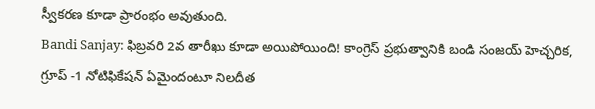స్వీకరణ కూడా ప్రారంభం అవుతుంది.
Bandi Sanjay: ఫిబ్ర‌వ‌రి 2వ తారీఖు కూడా అయిపోయింది! కాంగ్రెస్ ప్ర‌భుత్వానికి బండి సంజ‌య్ హెచ్చ‌రిక‌, గ్రూప్ -1 నోటిఫికేష‌న్ ఏమైందంటూ నిల‌దీత‌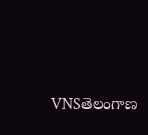VNSతెలంగాణ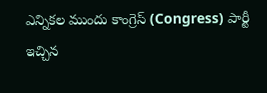ఎన్నికల ముందు కాంగ్రెస్ (Congress) పార్టీ ఇచ్చిన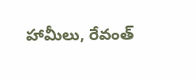హామీలు, రేవంత్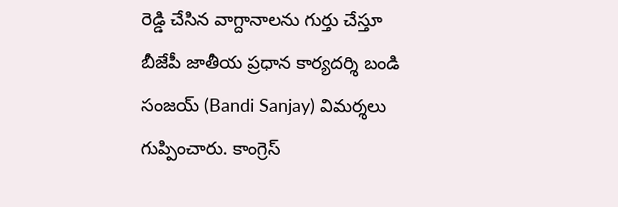రెడ్డి చేసిన వాగ్దానాలను గుర్తు చేస్తూ బీజేపీ జాతీయ ప్రధాన కార్యదర్శి బండి సంజయ్ (Bandi Sanjay) విమర్శలు గుప్పించారు. కాంగ్రెస్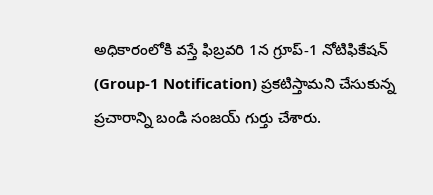అధికారంలోకి వస్తే ఫిబ్రవరి 1న గ్రూప్-1 నోటిఫికేషన్ (Group-1 Notification) ప్రకటిస్తామని చేసుకున్న ప్రచారాన్ని బండి సంజయ్ గుర్తు చేశారు.